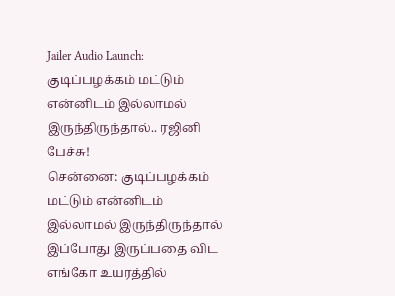Jailer Audio Launch: குடிப்பழக்கம் மட்டும் என்னிடம் இல்லாமல் இருந்திருந்தால்.. ரஜினி பேச்சு!
சென்னை: குடிப்பழக்கம் மட்டும் என்னிடம் இல்லாமல் இருந்திருந்தால் இப்போது இருப்பதை விட எங்கோ உயரத்தில்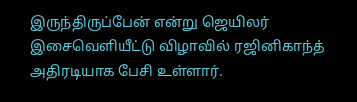இருந்திருப்பேன் என்று ஜெயிலர் இசைவெளியீட்டு விழாவில் ரஜினிகாந்த் அதிரடியாக பேசி உள்ளார்.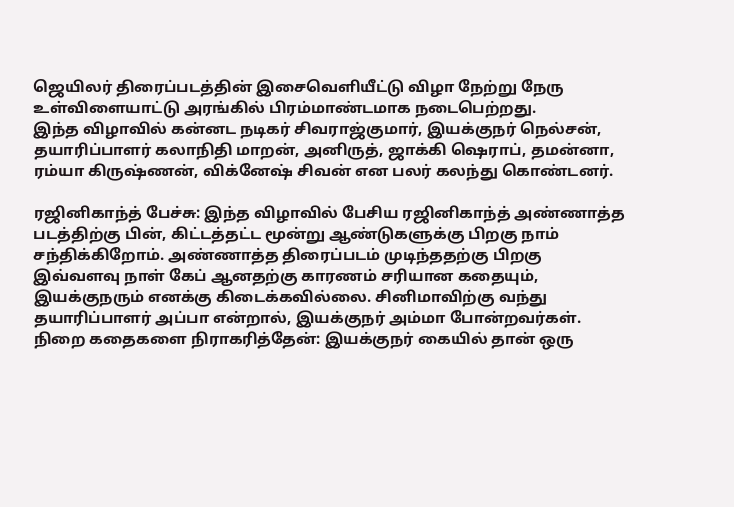ஜெயிலர் திரைப்படத்தின் இசைவெளியீட்டு விழா நேற்று நேரு உள்விளையாட்டு அரங்கில் பிரம்மாண்டமாக நடைபெற்றது.
இந்த விழாவில் கன்னட நடிகர் சிவராஜ்குமார், இயக்குநர் நெல்சன், தயாரிப்பாளர் கலாநிதி மாறன், அனிருத், ஜாக்கி ஷெராப், தமன்னா, ரம்யா கிருஷ்ணன், விக்னேஷ் சிவன் என பலர் கலந்து கொண்டனர்.

ரஜினிகாந்த் பேச்சு: இந்த விழாவில் பேசிய ரஜினிகாந்த் அண்ணாத்த படத்திற்கு பின், கிட்டத்தட்ட மூன்று ஆண்டுகளுக்கு பிறகு நாம் சந்திக்கிறோம். அண்ணாத்த திரைப்படம் முடிந்ததற்கு பிறகு இவ்வளவு நாள் கேப் ஆனதற்கு காரணம் சரியான கதையும், இயக்குநரும் எனக்கு கிடைக்கவில்லை. சினிமாவிற்கு வந்து தயாரிப்பாளர் அப்பா என்றால், இயக்குநர் அம்மா போன்றவர்கள்.
நிறை கதைகளை நிராகரித்தேன்: இயக்குநர் கையில் தான் ஒரு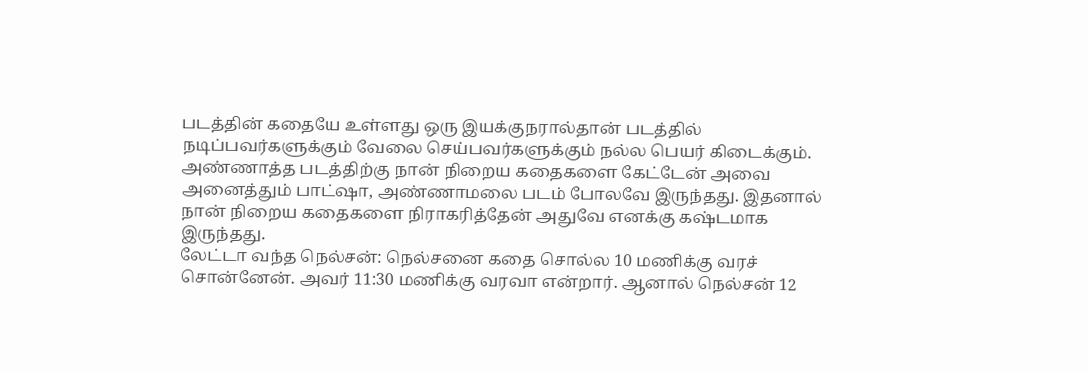படத்தின் கதையே உள்ளது ஒரு இயக்குநரால்தான் படத்தில் நடிப்பவர்களுக்கும் வேலை செய்பவர்களுக்கும் நல்ல பெயர் கிடைக்கும். அண்ணாத்த படத்திற்கு நான் நிறைய கதைகளை கேட்டேன் அவை அனைத்தும் பாட்ஷா, அண்ணாமலை படம் போலவே இருந்தது. இதனால் நான் நிறைய கதைகளை நிராகரித்தேன் அதுவே எனக்கு கஷ்டமாக இருந்தது.
லேட்டா வந்த நெல்சன்: நெல்சனை கதை சொல்ல 10 மணிக்கு வரச் சொன்னேன். அவர் 11:30 மணிக்கு வரவா என்றார். ஆனால் நெல்சன் 12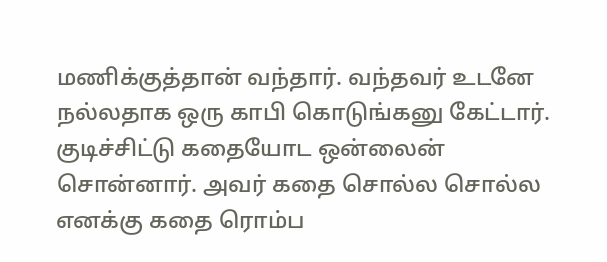மணிக்குத்தான் வந்தார். வந்தவர் உடனே நல்லதாக ஒரு காபி கொடுங்கனு கேட்டார். குடிச்சிட்டு கதையோட ஒன்லைன் சொன்னார். அவர் கதை சொல்ல சொல்ல எனக்கு கதை ரொம்ப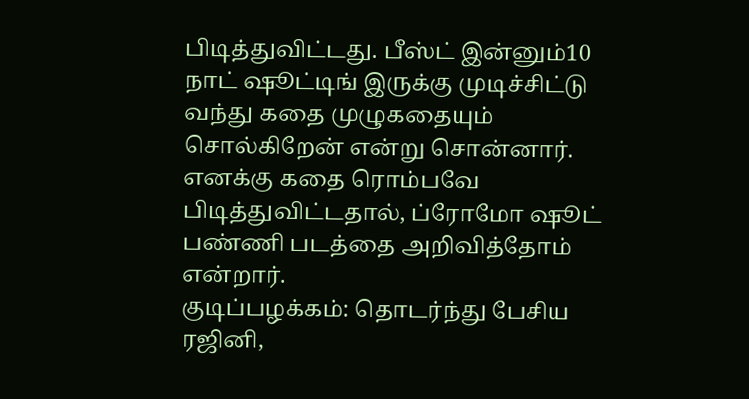பிடித்துவிட்டது. பீஸ்ட் இன்னும்10 நாட் ஷூட்டிங் இருக்கு முடிச்சிட்டு வந்து கதை முழுகதையும் சொல்கிறேன் என்று சொன்னார். எனக்கு கதை ரொம்பவே பிடித்துவிட்டதால், ப்ரோமோ ஷூட் பண்ணி படத்தை அறிவித்தோம் என்றார்.
குடிப்பழக்கம்: தொடர்ந்து பேசிய ரஜினி,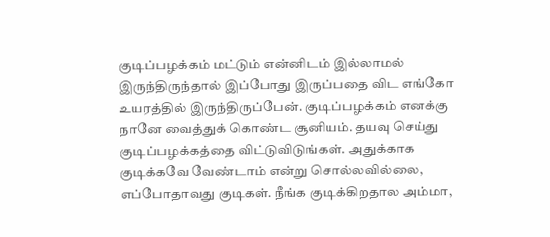குடிப்பழக்கம் மட்டும் என்னிடம் இல்லாமல் இருந்திருந்தால் இப்போது இருப்பதை விட எங்கோ உயரத்தில் இருந்திருப்பேன். குடிப்பழக்கம் எனக்கு நானே வைத்துக் கொண்ட சூனியம். தயவு செய்து குடிப்பழக்கத்தை விட்டுவிடுங்கள். அதுக்காக குடிக்கவே வேண்டாம் என்று சொல்லவில்லை, எப்போதாவது குடிகள். நீங்க குடிக்கிறதால அம்மா,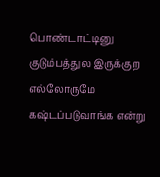பொண்டாட்டினு குடும்பத்துல இருக்குற எல்லோருமே கஷ்டப்படுவாங்க என்று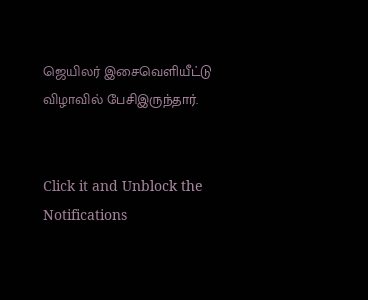ஜெயிலர் இசைவெளியீட்டு விழாவில் பேசிஇருந்தார்.


Click it and Unblock the Notifications